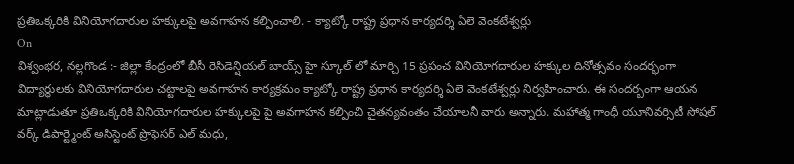ప్రతిఒక్కరికి వినియోగదారుల హక్కులపై అవగాహన కల్పించాలి. - క్యాట్కో రాష్ట్ర ప్రధాన కార్యదర్శి ఏలె వెంకటేశ్వర్లు
On
విశ్వంభర, నల్లగొండ :- జిల్లా కేంద్రంలో బీసీ రెసిడెన్షియల్ బాయ్స్ హై స్కూల్ లో మార్చి 15 ప్రపంచ వినియోగదారుల హక్కుల దినోత్సవం సందర్భంగా విద్యార్థులకు వినియోగదారుల చట్టాలపై అవగాహన కార్యక్రమం క్యాట్కో రాష్ట్ర ప్రధాన కార్యదర్శి ఏలె వెంకటేశ్వర్లు నిర్వహించారు. ఈ సందర్బంగా ఆయన మాట్లాడుతూ ప్రతిఒక్కరికి వినియోగదారుల హక్కులపై పై అవగాహన కల్పించి చైతన్యవంతం చేయాలనీ వారు అన్నారు. మహాత్మ గాంధీ యూనివర్సిటీ సోషల్ వర్క్ డిపార్ట్మెంట్ అసిస్టెంట్ ప్రొఫెసర్ ఎల్ మధు,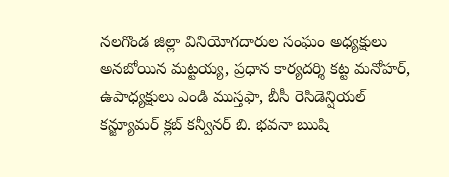నలగొండ జిల్లా వినియోగదారుల సంఘం అధ్యక్షులు అనబోయిన మట్టయ్య, ప్రధాన కార్యదర్శి కట్ట మనోహర్, ఉపాధ్యక్షులు ఎండి ముస్తఫా, బీసీ రెసిడెన్షియల్ కన్జ్యూమర్ క్లబ్ కన్వీనర్ బి. భవనా ఋషి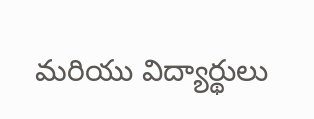మరియు విద్యార్థులు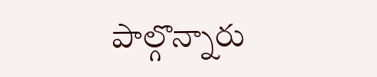పాల్గొన్నారు